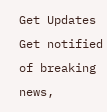Get Updates
Get notified of breaking news,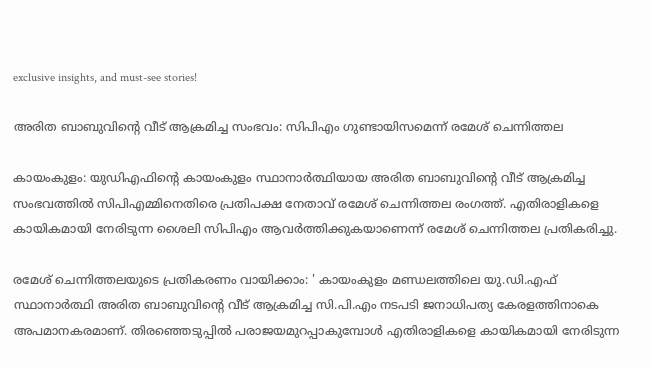exclusive insights, and must-see stories!

അരിത ബാബുവിന്റെ വീട് ആക്രമിച്ച സംഭവം: സിപിഎം ഗുണ്ടായിസമെന്ന് രമേശ് ചെന്നിത്തല

കായംകുളം: യുഡിഎഫിന്റെ കായംകുളം സ്ഥാനാർത്ഥിയായ അരിത ബാബുവിന്റെ വീട് ആക്രമിച്ച സംഭവത്തിൽ സിപിഎമ്മിനെതിരെ പ്രതിപക്ഷ നേതാവ് രമേശ് ചെന്നിത്തല രംഗത്ത്. എതിരാളികളെ കായികമായി നേരിടുന്ന ശൈലി സിപിഎം ആവർത്തിക്കുകയാണെന്ന് രമേശ് ചെന്നിത്തല പ്രതികരിച്ചു.

രമേശ് ചെന്നിത്തലയുടെ പ്രതികരണം വായിക്കാം: ' കായംകുളം മണ്ഡലത്തിലെ യു.ഡി.എഫ് സ്ഥാനാർത്ഥി അരിത ബാബുവിന്റെ വീട് ആക്രമിച്ച സി.പി.എം നടപടി ജനാധിപത്യ കേരളത്തിനാകെ അപമാനകരമാണ്. തിരഞ്ഞെടുപ്പിൽ പരാജയമുറപ്പാകുമ്പോൾ എതിരാളികളെ കായികമായി നേരിടുന്ന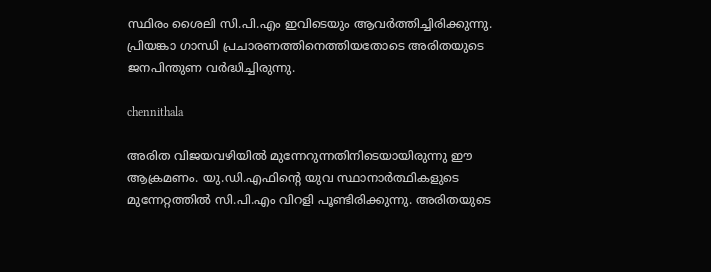സ്ഥിരം ശൈലി സി.പി.എം ഇവിടെയും ആവർത്തിച്ചിരിക്കുന്നു. പ്രിയങ്കാ ഗാന്ധി പ്രചാരണത്തിനെത്തിയതോടെ അരിതയുടെ ജനപിന്തുണ വർദ്ധിച്ചിരുന്നു.

chennithala

അരിത വിജയവഴിയിൽ മുന്നേറുന്നതിനിടെയായിരുന്നു ഈ ആക്രമണം. യു.ഡി.എഫിൻ്റെ യുവ സ്ഥാനാർത്ഥികളുടെ മുന്നേറ്റത്തിൽ സി.പി.എം വിറളി പൂണ്ടിരിക്കുന്നു. അരിതയുടെ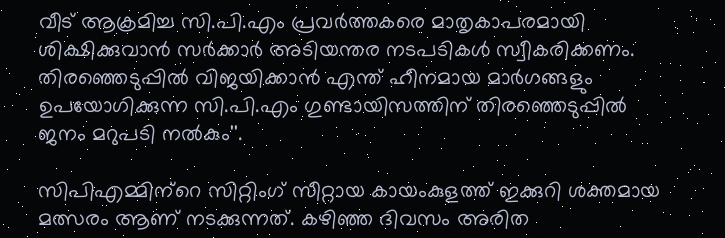വീട് ആക്രമിച്ച സി.പി.എം പ്രവർത്തകരെ മാതൃകാപരമായി ശിക്ഷിക്കുവാൻ സർക്കാർ അടിയന്തര നടപടികൾ സ്വീകരിക്കണം. തിരഞ്ഞെടുപ്പിൽ വിജയിക്കാൻ എന്ത് ഹീനമായ മാർഗങ്ങളും ഉപയോഗിക്കുന്ന സി.പി.എം ഗുണ്ടായിസത്തിന് തിരഞ്ഞെടുപ്പിൽ ജനം മറുപടി നൽകും''.

സിപിഎമ്മിന്‌റെ സിറ്റിംഗ് സീറ്റായ കായംകുളത്ത് ഇക്കുറി ശക്തമായ മത്സരം ആണ് നടക്കുന്നത്. കഴിഞ്ഞ ദിവസം അരിത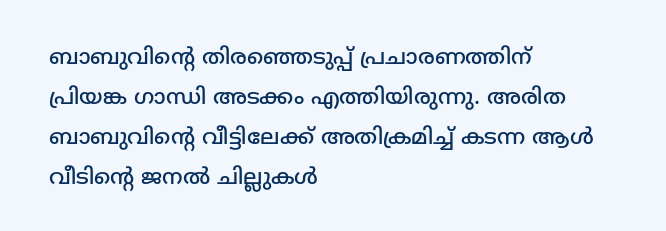ബാബുവിന്റെ തിരഞ്ഞെടുപ്പ് പ്രചാരണത്തിന് പ്രിയങ്ക ഗാന്ധി അടക്കം എത്തിയിരുന്നു. അരിത ബാബുവിന്റെ വീട്ടിലേക്ക് അതിക്രമിച്ച് കടന്ന ആള്‍ വീടിന്റെ ജനല്‍ ചില്ലുകള്‍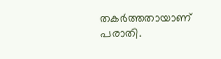തകര്‍ത്തതായാണ് പരാതി.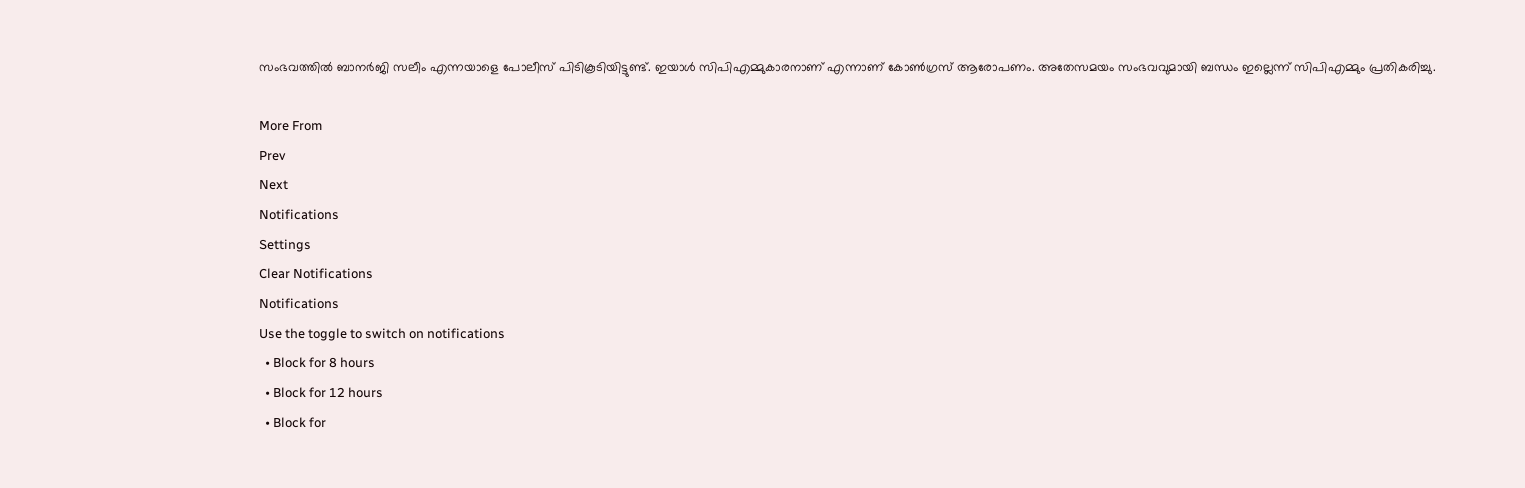സംഭവത്തില്‍ ബാനര്‍ജി സലീം എന്നയാളെ പോലീസ് പിടികൂടിയിട്ടുണ്ട്. ഇയാള്‍ സിപിഎമ്മുകാരനാണ് എന്നാണ് കോണ്‍ഗ്രസ് ആരോപണം. അതേസമയം സംഭവവുമായി ബന്ധം ഇല്ലെന്ന് സിപിഎമ്മും പ്രതികരിച്ചു.

More From
Prev
Next
Notifications
Settings
Clear Notifications
Notifications
Use the toggle to switch on notifications
  • Block for 8 hours
  • Block for 12 hours
  • Block for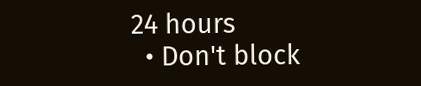24 hours
  • Don't block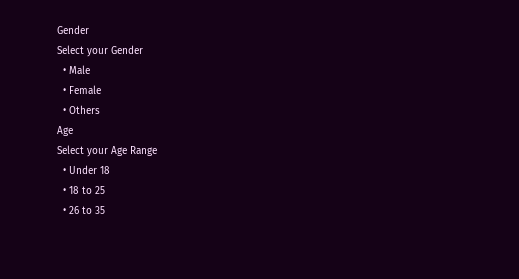Gender
Select your Gender
  • Male
  • Female
  • Others
Age
Select your Age Range
  • Under 18
  • 18 to 25
  • 26 to 35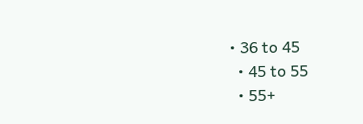• 36 to 45
  • 45 to 55
  • 55+